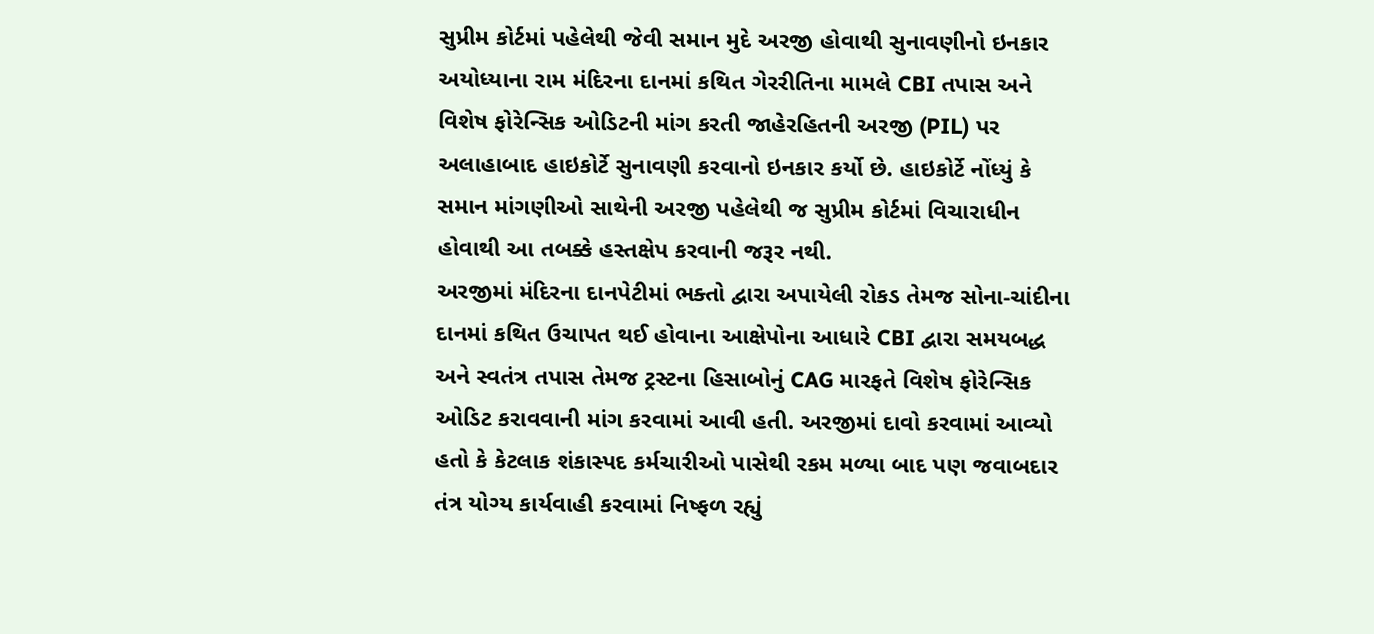સુપ્રીમ કોર્ટમાં પહેલેથી જેવી સમાન મુદે અરજી હોવાથી સુનાવણીનો ઇનકાર
અયોધ્યાના રામ મંદિરના દાનમાં કથિત ગેરરીતિના મામલે CBI તપાસ અને વિશેષ ફોરેન્સિક ઓડિટની માંગ કરતી જાહેરહિતની અરજી (PIL) પર અલાહાબાદ હાઇકોર્ટે સુનાવણી કરવાનો ઇનકાર કર્યો છે. હાઇકોર્ટે નોંધ્યું કે સમાન માંગણીઓ સાથેની અરજી પહેલેથી જ સુપ્રીમ કોર્ટમાં વિચારાધીન હોવાથી આ તબક્કે હસ્તક્ષેપ કરવાની જરૂર નથી.
અરજીમાં મંદિરના દાનપેટીમાં ભક્તો દ્વારા અપાયેલી રોકડ તેમજ સોના-ચાંદીના દાનમાં કથિત ઉચાપત થઈ હોવાના આક્ષેપોના આધારે CBI દ્વારા સમયબદ્ધ અને સ્વતંત્ર તપાસ તેમજ ટ્રસ્ટના હિસાબોનું CAG મારફતે વિશેષ ફોરેન્સિક ઓડિટ કરાવવાની માંગ કરવામાં આવી હતી. અરજીમાં દાવો કરવામાં આવ્યો હતો કે કેટલાક શંકાસ્પદ કર્મચારીઓ પાસેથી રકમ મળ્યા બાદ પણ જવાબદાર તંત્ર યોગ્ય કાર્યવાહી કરવામાં નિષ્ફળ રહ્યું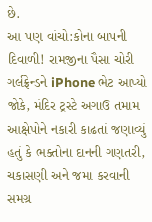છે.
આ પણ વાંચો:કોના બાપની દિવાળી! રામજીના પૈસા ચોરી ગર્લફ્રેન્ડને iPhone ભેટ આપ્યો
જોકે, મંદિર ટ્રસ્ટે અગાઉ તમામ આક્ષેપોને નકારી કાઢતાં જણાવ્યું હતું કે ભક્તોના દાનની ગણતરી, ચકાસણી અને જમા કરવાની સમગ્ર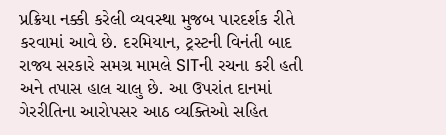પ્રક્રિયા નક્કી કરેલી વ્યવસ્થા મુજબ પારદર્શક રીતે કરવામાં આવે છે. દરમિયાન, ટ્રસ્ટની વિનંતી બાદ રાજ્ય સરકારે સમગ્ર મામલે SITની રચના કરી હતી અને તપાસ હાલ ચાલુ છે. આ ઉપરાંત દાનમાં ગેરરીતિના આરોપસર આઠ વ્યક્તિઓ સહિત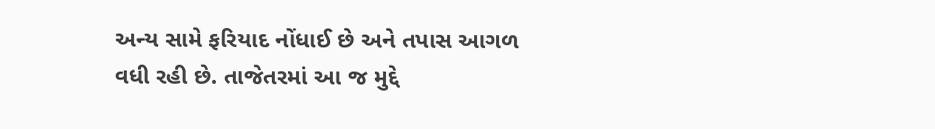અન્ય સામે ફરિયાદ નોંધાઈ છે અને તપાસ આગળ વધી રહી છે. તાજેતરમાં આ જ મુદ્દે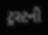ટ્રસ્ટની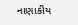નાણાકીય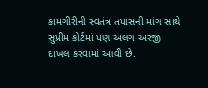કામગીરીની સ્વતંત્ર તપાસની માંગ સાથે સુપ્રીમ કોર્ટમાં પણ અલગ અરજી દાખલ કરવામાં આવી છે.